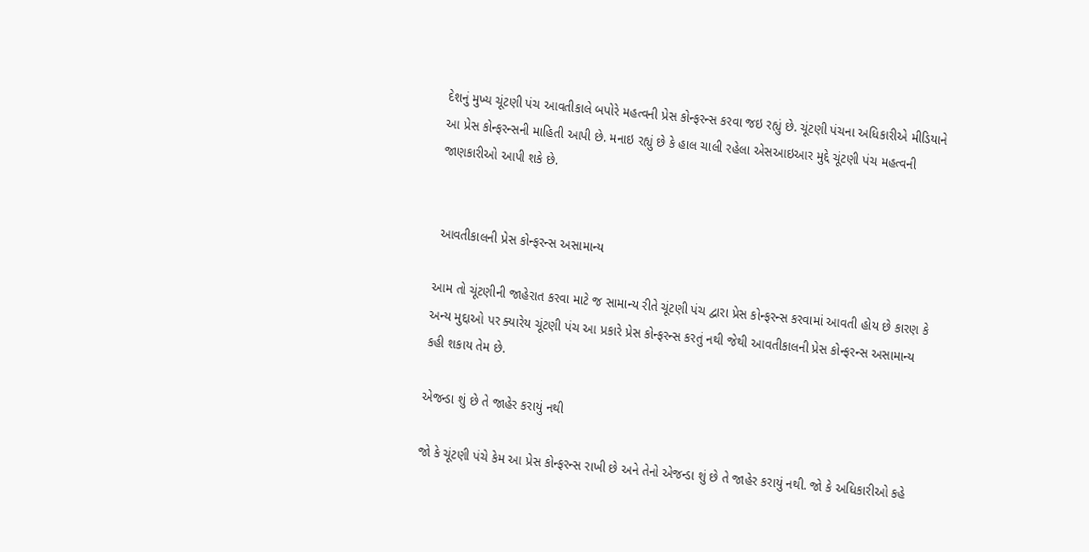દેશનું મુખ્ય ચૂંટણી પંચ આવતીકાલે બપોરે મહત્વની પ્રેસ કોન્ફરન્સ કરવા જઇ રહ્યું છે. ચૂંટણી પંચના અધિકારીએ મીડિયાને આ પ્રેસ કોન્ફરન્સની માહિતી આપી છે. મનાઇ રહ્યું છે કે હાલ ચાલી રહેલા એસઆઇઆર મુદ્દે ચૂંટણી પંચ મહત્વની જાણકારીઓ આપી શકે છે.


 આવતીકાલની પ્રેસ કોન્ફરન્સ અસામાન્ય

આમ તો ચૂંટણીની જાહેરાત કરવા માટે જ સામાન્ય રીતે ચૂંટણી પંચ દ્વારા પ્રેસ કોન્ફરન્સ કરવામાં આવતી હોય છે કારણ કે અન્ય મુદ્દાઓ પર ક્યારેય ચૂંટણી પંચ આ પ્રકારે પ્રેસ કોન્ફરન્સ કરતું નથી જેથી આવતીકાલની પ્રેસ કોન્ફરન્સ અસામાન્ય કહી શકાય તેમ છે.

એજન્ડા શું છે તે જાહેર કરાયું નથી

જો કે ચૂંટણી પંચે કેમ આ પ્રેસ કોન્ફરન્સ રાખી છે અને તેનો એજન્ડા શું છે તે જાહેર કરાયું નથી. જો કે અધિકારીઓ કહે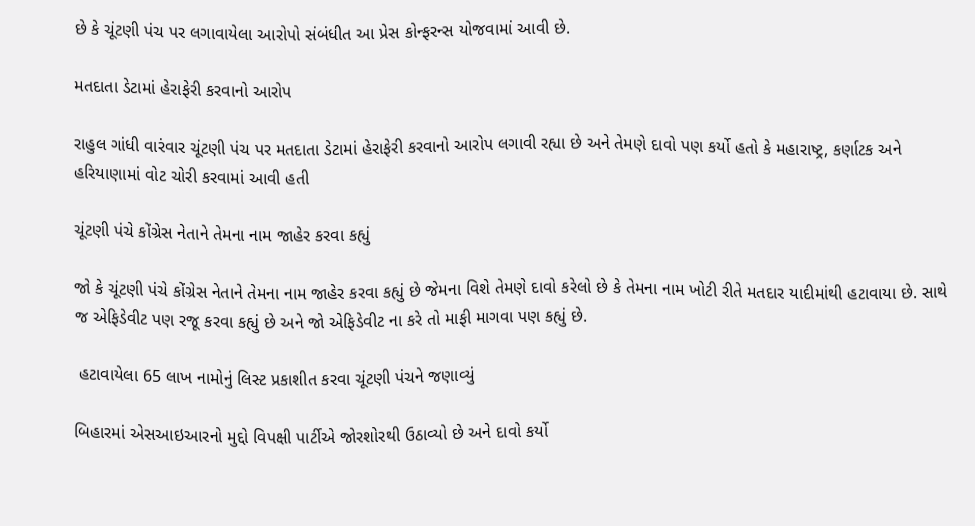છે કે ચૂંટણી પંચ પર લગાવાયેલા આરોપો સંબંધીત આ પ્રેસ કોન્ફરન્સ યોજવામાં આવી છે.

મતદાતા ડેટામાં હેરાફેરી કરવાનો આરોપ

રાહુલ ગાંધી વારંવાર ચૂંટણી પંચ પર મતદાતા ડેટામાં હેરાફેરી કરવાનો આરોપ લગાવી રહ્યા છે અને તેમણે દાવો પણ કર્યો હતો કે મહારાષ્ટ્ર, કર્ણાટક અને હરિયાણામાં વોટ ચોરી કરવામાં આવી હતી

ચૂંટણી પંચે કોંગ્રેસ નેતાને તેમના નામ જાહેર કરવા કહ્યું

જો કે ચૂંટણી પંચે કોંગ્રેસ નેતાને તેમના નામ જાહેર કરવા કહ્યું છે જેમના વિશે તેમણે દાવો કરેલો છે કે તેમના નામ ખોટી રીતે મતદાર યાદીમાંથી હટાવાયા છે. સાથે જ એફિડેવીટ પણ રજૂ કરવા કહ્યું છે અને જો એફિડેવીટ ના કરે તો માફી માગવા પણ કહ્યું છે.

 હટાવાયેલા 65 લાખ નામોનું લિસ્ટ પ્રકાશીત કરવા ચૂંટણી પંચને જણાવ્યું

બિહારમાં એસઆઇઆરનો મુદ્દો વિપક્ષી પાર્ટીએ જોરશોરથી ઉઠાવ્યો છે અને દાવો કર્યો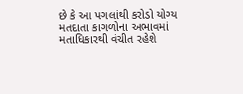છે કે આ પગલાંથી કરોડો યોગ્ય મતદાતા કાગળોના અભાવમાં મતાધિકારથી વંચીત રહેશે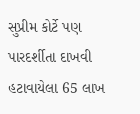સુપ્રીમ કોર્ટે પણ પારદર્શીતા દાખવી હટાવાયેલા 65 લાખ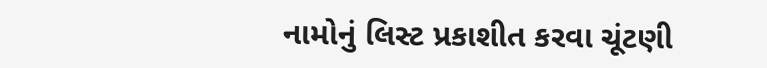નામોનું લિસ્ટ પ્રકાશીત કરવા ચૂંટણી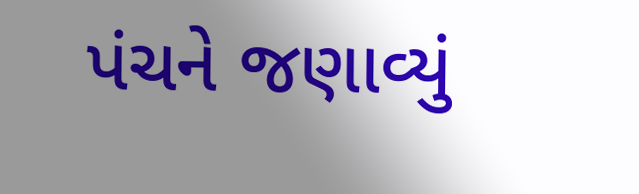પંચને જણાવ્યું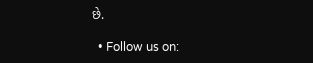છે.

  • Follow us on: